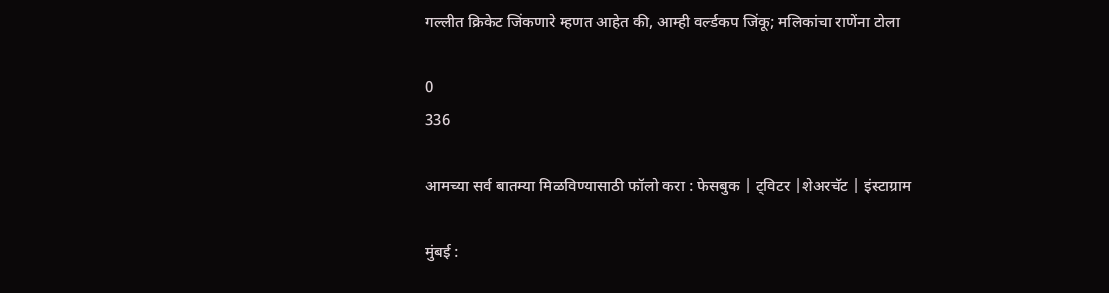गल्लीत क्रिकेट जिंकणारे म्हणत आहेत की, आम्ही वर्ल्डकप जिंकू; मलिकांचा राणेंना टोला

0
336

आमच्या सर्व बातम्या मिळविण्यासाठी फॉलो करा : फेसबुक | ट्विटर |शेअरचॅट | इंस्टाग्राम

मुंबई :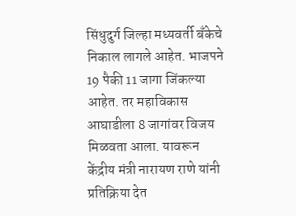सिंधुदुर्ग जिल्हा मध्यवर्ती बँकेचे निकाल लागले आहेत. भाजपने 19 पैकी 11 जागा जिंकल्या आहेत. तर महाविकास आघाडीला 8 जागांवर विजय मिळवता आला. यावरून केंद्रीय मंत्री नारायण राणे यांनी प्रतिक्रिया देत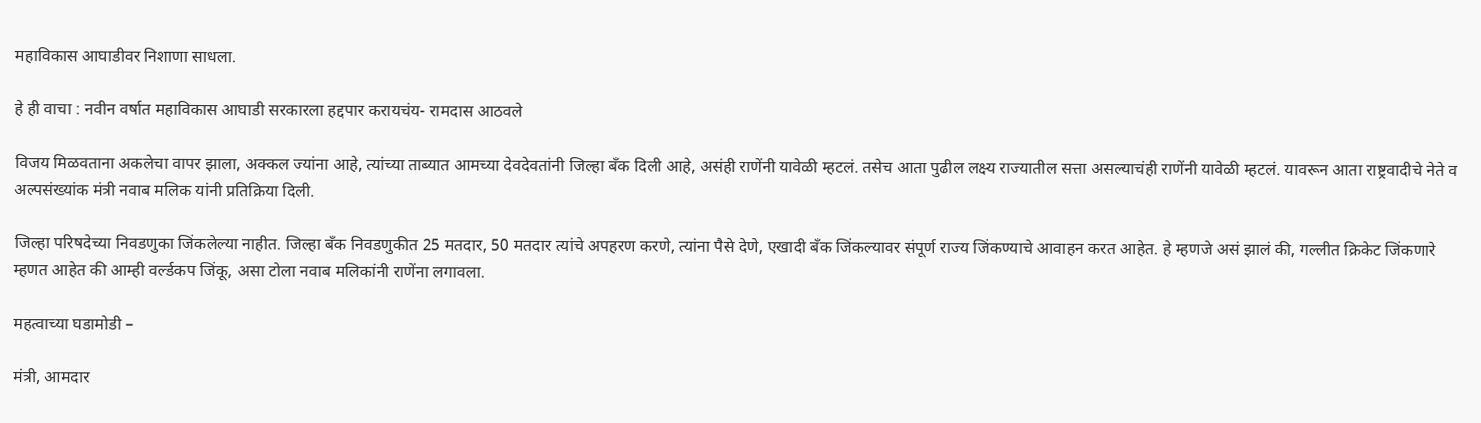महाविकास आघाडीवर निशाणा साधला.

हे ही वाचा : नवीन वर्षात महाविकास आघाडी सरकारला हद्दपार करायचंय- रामदास आठवले

विजय मिळवताना अकलेचा वापर झाला, अक्कल ज्यांना आहे, त्यांच्या ताब्यात आमच्या देवदेवतांनी जिल्हा बँक दिली आहे, असंही राणेंनी यावेळी म्हटलं. तसेच आता पुढील लक्ष्य राज्यातील सत्ता असल्याचंही राणेंनी यावेळी म्हटलं. यावरून आता राष्ट्रवादीचे नेते व अल्पसंख्यांक मंत्री नवाब मलिक यांनी प्रतिक्रिया दिली.

जिल्हा परिषदेच्या निवडणुका जिंकलेल्या नाहीत. जिल्हा बँक निवडणुकीत 25 मतदार, 50 मतदार त्यांचे अपहरण करणे, त्यांना पैसे देणे, एखादी बँक जिंकल्यावर संपूर्ण राज्य जिंकण्याचे आवाहन करत आहेत. हे म्हणजे असं झालं की, गल्लीत क्रिकेट जिंकणारे म्हणत आहेत की आम्ही वर्ल्डकप जिंकू, असा टोला नवाब मलिकांनी राणेंना लगावला.

महत्वाच्या घडामोडी –

मंत्री, आमदार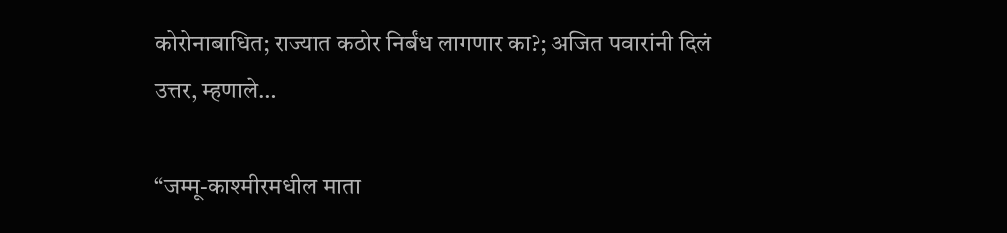कोरोनाबाधित; राज्यात कठोर निर्बंध लागणार का?; अजित पवारांनी दिलं उत्तर, म्हणाले…

“जम्मू-काश्मीरमधील माता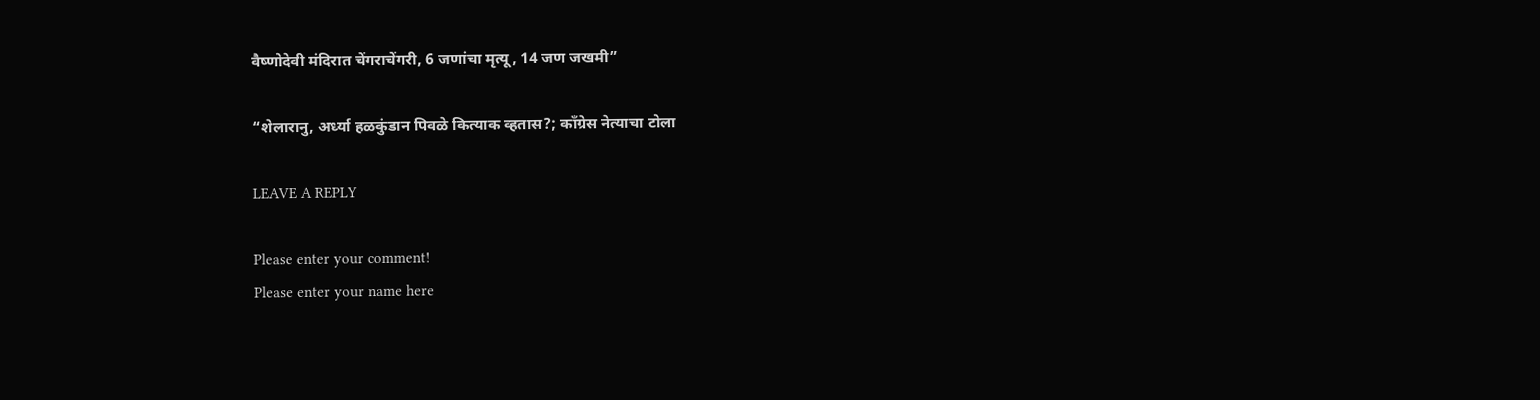वैष्णोदेवी मंदिरात चेंगराचेंगरी, 6 जणांचा मृत्यू, 14 जण जखमी”

“शेलारानु, अर्ध्या हळकुंडान पिवळे कित्याक व्हतास?; काँग्रेस नेत्याचा टोला

LEAVE A REPLY

Please enter your comment!
Please enter your name here